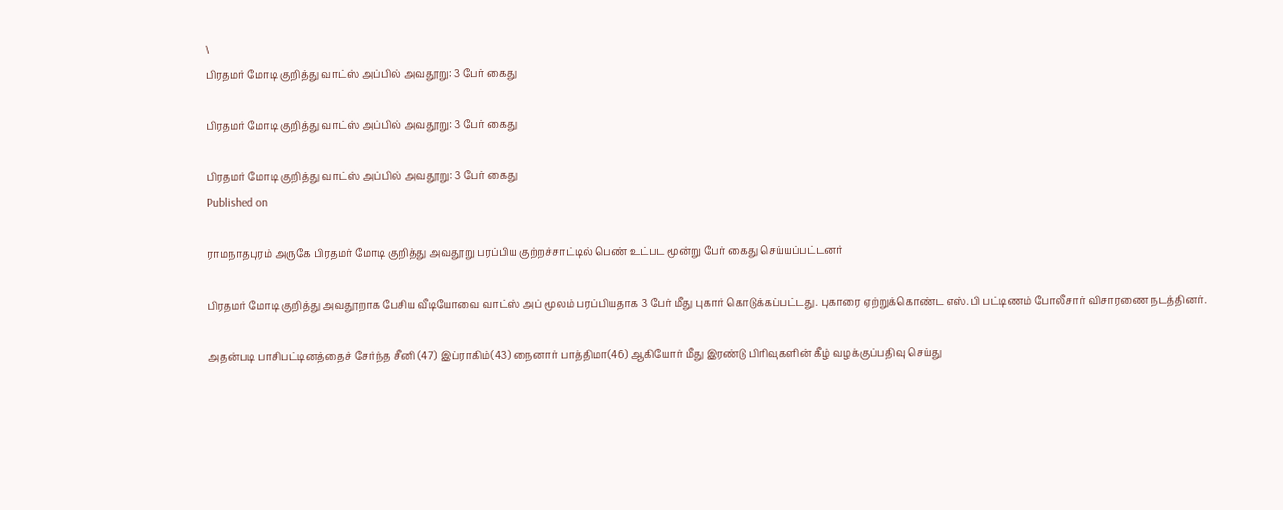\
பிரதமர் மோடி குறித்து வாட்ஸ் அப்பில் அவதூறு: 3 பேர் கைது

பிரதமர் மோடி குறித்து வாட்ஸ் அப்பில் அவதூறு: 3 பேர் கைது

பிரதமர் மோடி குறித்து வாட்ஸ் அப்பில் அவதூறு: 3 பேர் கைது
Published on

ராமநாதபுரம் அருகே பிரதமர் மோடி குறித்து அவதூறு பரப்பிய குற்றச்சாட்டில் பெண் உட்பட மூன்று பேர் கைது செய்யப்பட்டனர்

பிரதமர் மோடி குறித்து அவதூறாக பேசிய வீடியோவை வாட்ஸ் அப் மூலம் பரப்பியதாக 3 பேர் மீது புகார் கொடுக்கப்பட்டது. புகாரை ஏற்றுக்கொண்ட எஸ்.பி பட்டிணம் போலீசார் விசாரணை நடத்தினர்.

அதன்படி பாசிபட்டினத்தைச் சேர்ந்த சீனி (47) இப்ராகிம்(43) நைனார் பாத்திமா(46) ஆகியோர் மீது இரண்டு பிரிவுகளின் கீழ் வழக்குப்பதிவு செய்து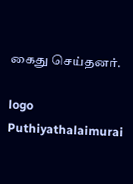கைது செய்தனர்.

logo
Puthiyathalaimurai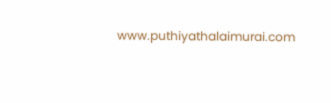www.puthiyathalaimurai.com